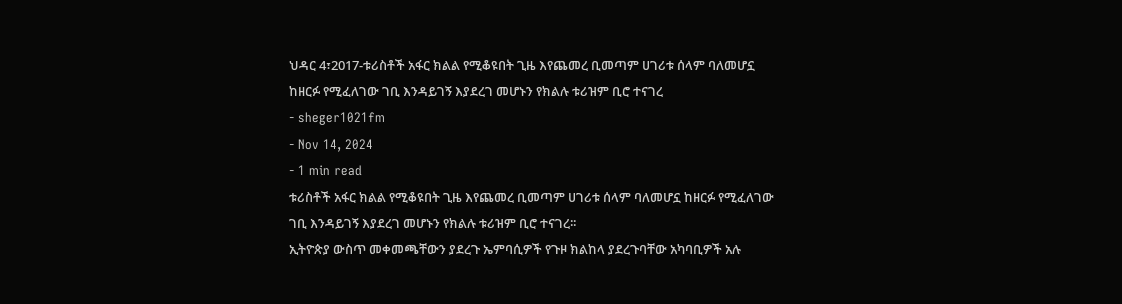ህዳር 4፣2017-ቱሪስቶች አፋር ክልል የሚቆዩበት ጊዜ እየጨመረ ቢመጣም ሀገሪቱ ሰላም ባለመሆኗ ከዘርፉ የሚፈለገው ገቢ እንዳይገኝ እያደረገ መሆኑን የክልሉ ቱሪዝም ቢሮ ተናገረ
- sheger1021fm
- Nov 14, 2024
- 1 min read
ቱሪስቶች አፋር ክልል የሚቆዩበት ጊዜ እየጨመረ ቢመጣም ሀገሪቱ ሰላም ባለመሆኗ ከዘርፉ የሚፈለገው ገቢ እንዳይገኝ እያደረገ መሆኑን የክልሉ ቱሪዝም ቢሮ ተናገረ፡፡
ኢትዮጵያ ውስጥ መቀመጫቸውን ያደረጉ ኤምባሲዎች የጉዞ ክልከላ ያደረጉባቸው አካባቢዎች አሉ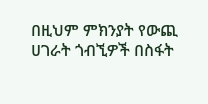በዚህም ምክንያት የውጪ ሀገራት ጎብኚዎች በስፋት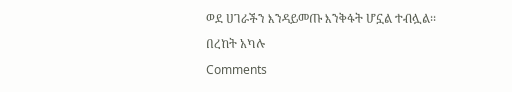ወደ ሀገራችን እንዳይመጡ እንቅፋት ሆኗል ተብሏል፡፡
በረከት አካሉ
Comments